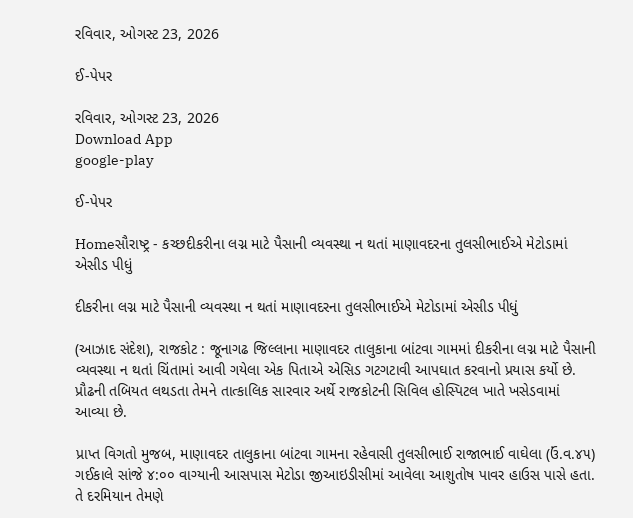રવિવાર, ઓગસ્ટ 23, 2026

ઈ-પેપર

રવિવાર, ઓગસ્ટ 23, 2026
Download App
google-play

ઈ-પેપર

Homeસૌરાષ્ટ્ર - કચ્છદીકરીના લગ્ન માટે પૈસાની વ્યવસ્થા ન થતાં માણાવદરના તુલસીભાઈએ મેટોડામાં એસીડ પીધું

દીકરીના લગ્ન માટે પૈસાની વ્યવસ્થા ન થતાં માણાવદરના તુલસીભાઈએ મેટોડામાં એસીડ પીધું

(આઝાદ સંદેશ), રાજકોટ : જૂનાગઢ જિલ્લાના માણાવદર તાલુકાના બાંટવા ગામમાં દીકરીના લગ્ન માટે પૈસાની વ્યવસ્થા ન થતાં ચિંતામાં આવી ગયેલા એક પિતાએ એસિડ ગટગટાવી આપઘાત કરવાનો પ્રયાસ કર્યો છે. પ્રૌઢની તબિયત લથડતા તેમને તાત્કાલિક સારવાર અર્થે રાજકોટની સિવિલ હોસ્પિટલ ખાતે ખસેડવામાં આવ્યા છે.

પ્રાપ્ત વિગતો મુજબ, માણાવદર તાલુકાના બાંટવા ગામના રહેવાસી તુલસીભાઈ રાજાભાઈ વાઘેલા (ઉં.વ.૪૫) ગઈકાલે સાંજે ૪:૦૦ વાગ્યાની આસપાસ મેટોડા જીઆઇડીસીમાં આવેલા આશુતોષ પાવર હાઉસ પાસે હતા. તે દરમિયાન તેમણે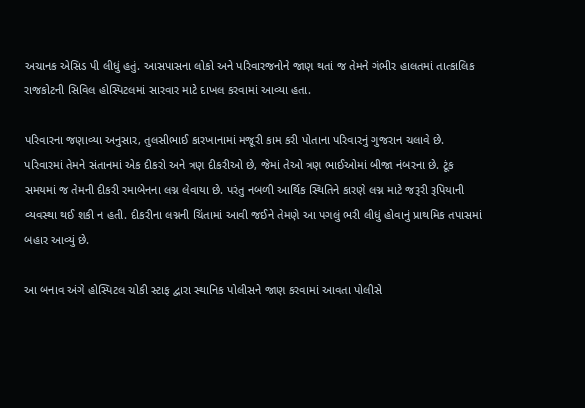અચાનક એસિડ પી લીધું હતું. આસપાસના લોકો અને પરિવારજનોને જાણ થતાં જ તેમને ગંભીર હાલતમાં તાત્કાલિક રાજકોટની સિવિલ હોસ્પિટલમાં સારવાર માટે દાખલ કરવામાં આવ્યા હતા.

પરિવારના જણાવ્યા અનુસાર, તુલસીભાઈ કારખાનામાં મજૂરી કામ કરી પોતાના પરિવારનું ગુજરાન ચલાવે છે. પરિવારમાં તેમને સંતાનમાં એક દીકરો અને ત્રણ દીકરીઓ છે, જેમાં તેઓ ત્રણ ભાઈઓમાં બીજા નંબરના છે. ટૂંક સમયમાં જ તેમની દીકરી રમાબેનના લગ્ન લેવાયા છે. પરંતુ નબળી આર્થિક સ્થિતિને કારણે લગ્ન માટે જરૂરી રૂપિયાની વ્યવસ્થા થઈ શકી ન હતી. દીકરીના લગ્નની ચિંતામાં આવી જઈને તેમણે આ પગલું ભરી લીધું હોવાનું પ્રાથમિક તપાસમાં બહાર આવ્યું છે.

આ બનાવ અંગે હોસ્પિટલ ચોકી સ્ટાફ દ્વારા સ્થાનિક પોલીસને જાણ કરવામાં આવતા પોલીસે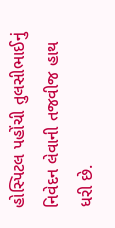હોસ્પિટલ પહોંચી તુલસીભાઈનું નિવેદન લેવાની તજવીજ હાથ ધરી છે.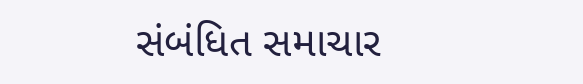સંબંધિત સમાચાર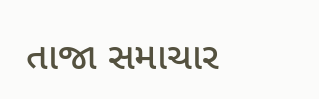તાજા સમાચાર